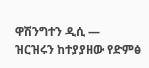ዋሽንግተን ዲሲ —
ዝርዝሩን ከተያያዘው የድምፅ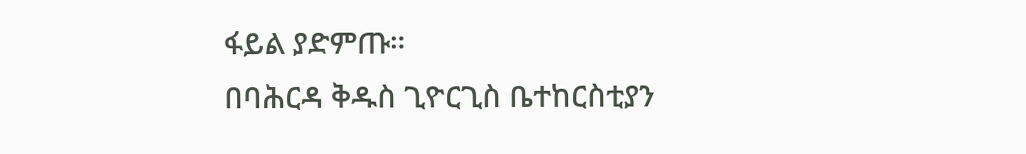ፋይል ያድምጡ።
በባሕርዳ ቅዱስ ጊዮርጊስ ቤተከርስቲያን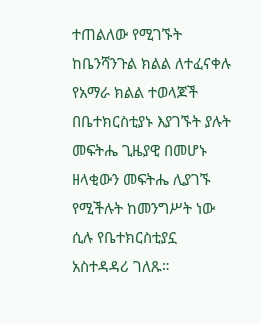ተጠልለው የሚገኙት ከቤንሻንጉል ክልል ለተፈናቀሉ የአማራ ክልል ተወላጆች በቤተክርስቲያኑ እያገኙት ያሉት መፍትሔ ጊዜያዊ በመሆኑ ዘላቂውን መፍትሔ ሊያገኙ የሚችሉት ከመንግሥት ነው ሲሉ የቤተክርስቲያኗ አስተዳዳሪ ገለጹ።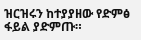ዝርዝሩን ከተያያዘው የድምፅ ፋይል ያድምጡ።